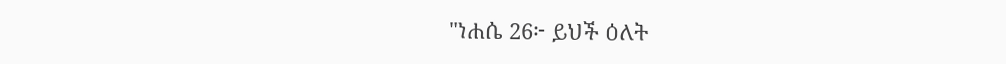"ነሐሴ 26፦ ይህች ዕለት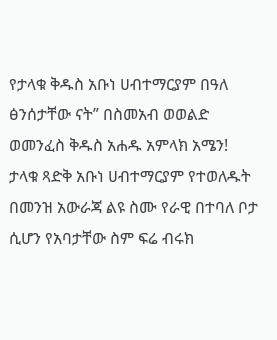የታላቁ ቅዱስ አቡነ ሀብተማርያም በዓለ ፅንሰታቸው ናት” በስመአብ ወወልድ ወመንፈስ ቅዱስ አሐዱ አምላክ አሜን!
ታላቁ ጻድቅ አቡነ ሀብተማርያም የተወለዱት በመንዝ አውራጃ ልዩ ስሙ የራዊ በተባለ ቦታ ሲሆን የአባታቸው ስም ፍሬ ብሩክ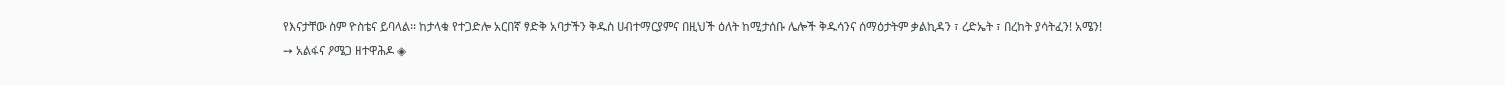የእናታቸው ስም ዮስቴና ይባላል፡፡ ከታላቁ የተጋድሎ አርበኛ ፃድቅ አባታችን ቅዱስ ሀብተማርያምና በዚህች ዕለት ከሚታሰቡ ሌሎች ቅዱሳንና ሰማዕታትም ቃልኪዳን ፣ ረድኤት ፣ በረከት ያሳትፈን! አሜን!
➙ አልፋና ዖሜጋ ዘተዋሕዶ ◈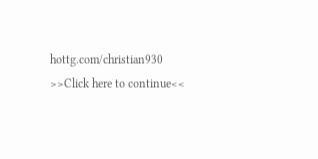hottg.com/christian930
>>Click here to continue<<